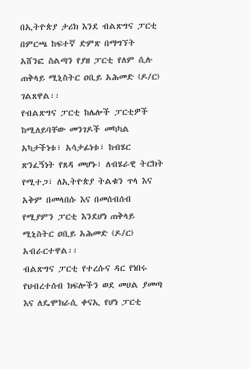በኢትዮጵያ ታሪክ እንደ ብልጽግና ፓርቲ በምርጫ ከፍተኛ ድምጽ በማግኘት አሸንፎ ስልጣን የያዘ ፓርቲ የለም ሲሉ ጠቅላይ ሚኒስትር ዐቢይ አሕመድ (ዶ/ር) ገልጸዋል፡፡
የብልጽግና ፓርቲ ከሌሎች ፓርቲዎች ከሚለይባቸው መንገዶች መካካል አካታችነቱ፣ አሳታፊነቱ፣ ከብሄር ጽንፈኝነት የጸዳ መሆኑ፣ ለብሄራዊ ትርክት የሚተጋ፣ ለኢትዮጵያ ትልቁን ጥላ እና አቅም በመላበሱ እና በመሰብሰብ የሚያምን ፓርቲ እንደሆነ ጠቅላይ ሚኒስትር ዐቢይ አሕመድ (ዶ/ር) አብራርተዋል፡፡
ብልጽግና ፓርቲ የተረሱና ዳር የነበሩ የህብረተሰብ ክፍሎችን ወደ መሀል ያመጣ እና ለዴሞክራሲ ቀናኢ የሆነ ፓርቲ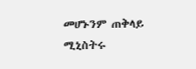መሆኑንም ጠቅላይ ሚኒስትሩ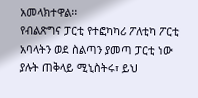አመላክተዋል፡፡
የብልጽግና ፓርቲ የተፎካካሪ ፖለቲካ ፖርቲ አባላትን ወደ ስልጣን ያመጣ ፓርቲ ነው ያሉት ጠቅላይ ሚኒስትሩ፣ ይህ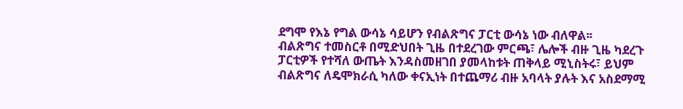ደግሞ የእኔ የግል ውሳኔ ሳይሆን የብልጽግና ፓርቲ ውሳኔ ነው ብለዋል፡፡
ብልጽግና ተመስርቶ በሚድህበት ጊዜ በተደረገው ምርጫ፣ ሌሎች ብዙ ጊዜ ካደረጉ ፓርቲዎች የተሻለ ውጤት እንዳስመዘገበ ያመላከቱት ጠቅላይ ሚኒስትሩ፣ ይህም ብልጽግና ለዴሞክራሲ ካለው ቀናኢነት በተጨማሪ ብዙ አባላት ያሉት እና አስደማሚ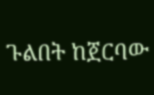ጉልበት ከጀርባው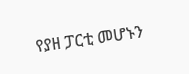የያዘ ፓርቲ መሆኑን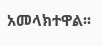አመላክተዋል፡፡